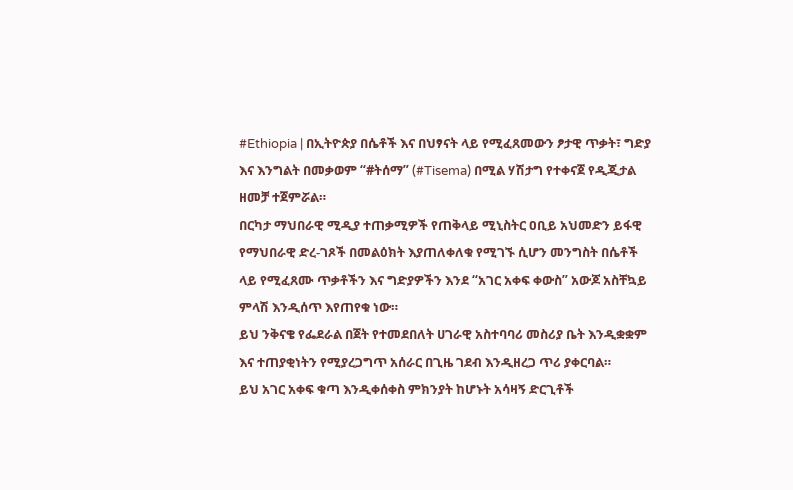#Ethiopia | በኢትዮጵያ በሴቶች እና በህፃናት ላይ የሚፈጸመውን ፆታዊ ጥቃት፣ ግድያ እና እንግልት በመቃወም “#ትሰማ” (#Tisema) በሚል ሃሽታግ የተቀናጀ የዲጂታል ዘመቻ ተጀምሯል።
በርካታ ማህበራዊ ሚዲያ ተጠቃሚዎች የጠቅላይ ሚኒስትር ዐቢይ አህመድን ይፋዊ የማህበራዊ ድረ-ገጾች በመልዕክት እያጠለቀለቁ የሚገኙ ሲሆን መንግስት በሴቶች ላይ የሚፈጸሙ ጥቃቶችን እና ግድያዎችን እንደ “አገር አቀፍ ቀውስ” አውጆ አስቸኳይ ምላሽ እንዲሰጥ እየጠየቁ ነው።
ይህ ንቅናቄ የፌደራል በጀት የተመደበለት ሀገራዊ አስተባባሪ መስሪያ ቤት እንዲቋቋም እና ተጠያቂነትን የሚያረጋግጥ አሰራር በጊዜ ገደብ እንዲዘረጋ ጥሪ ያቀርባል።
ይህ አገር አቀፍ ቁጣ እንዲቀሰቀስ ምክንያት ከሆኑት አሳዛኝ ድርጊቶች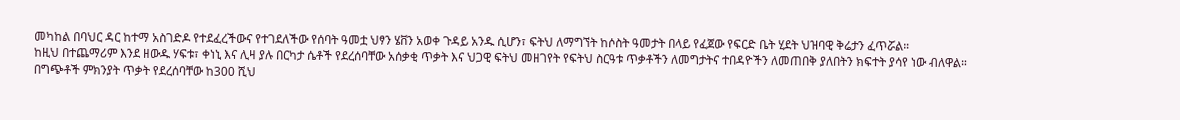መካከል በባህር ዳር ከተማ አስገድዶ የተደፈረችውና የተገደለችው የሰባት ዓመቷ ህፃን ሄቨን አወቀ ጉዳይ አንዱ ሲሆን፣ ፍትህ ለማግኘት ከሶስት ዓመታት በላይ የፈጀው የፍርድ ቤት ሂደት ህዝባዊ ቅሬታን ፈጥሯል።
ከዚህ በተጨማሪም እንደ ዘውዱ ሃፍቱ፣ ቀነኒ እና ሊዛ ያሉ በርካታ ሴቶች የደረሰባቸው አሰቃቂ ጥቃት እና ህጋዊ ፍትህ መዘገየት የፍትህ ስርዓቱ ጥቃቶችን ለመግታትና ተበዳዮችን ለመጠበቅ ያለበትን ክፍተት ያሳየ ነው ብለዋል።
በግጭቶች ምክንያት ጥቃት የደረሰባቸው ከ300 ሺህ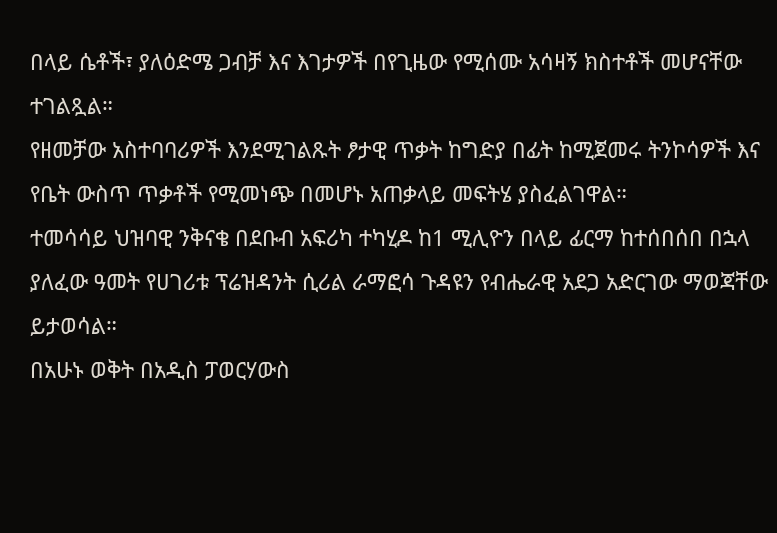በላይ ሴቶች፣ ያለዕድሜ ጋብቻ እና እገታዎች በየጊዜው የሚሰሙ አሳዛኝ ክስተቶች መሆናቸው ተገልጿል።
የዘመቻው አስተባባሪዎች እንደሚገልጹት ፆታዊ ጥቃት ከግድያ በፊት ከሚጀመሩ ትንኮሳዎች እና የቤት ውስጥ ጥቃቶች የሚመነጭ በመሆኑ አጠቃላይ መፍትሄ ያስፈልገዋል።
ተመሳሳይ ህዝባዊ ንቅናቄ በደቡብ አፍሪካ ተካሂዶ ከ1 ሚሊዮን በላይ ፊርማ ከተሰበሰበ በኋላ ያለፈው ዓመት የሀገሪቱ ፕሬዝዳንት ሲሪል ራማፎሳ ጉዳዩን የብሔራዊ አደጋ አድርገው ማወጃቸው ይታወሳል።
በአሁኑ ወቅት በአዲስ ፓወርሃውስ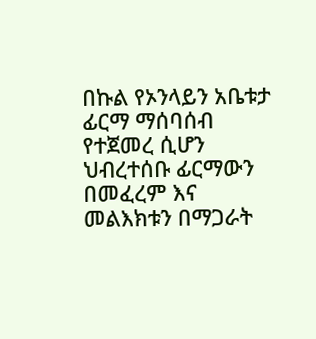በኩል የኦንላይን አቤቱታ ፊርማ ማሰባሰብ የተጀመረ ሲሆን ህብረተሰቡ ፊርማውን በመፈረም እና መልእክቱን በማጋራት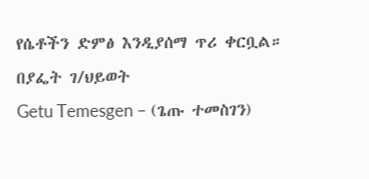የሴቶችን ድምፅ እንዲያሰማ ጥሪ ቀርቧል።
በያፌት ገ/ህይወት
Getu Temesgen – (ጌጡ ተመስገን)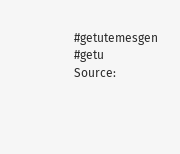#getutemesgen #getu
Source: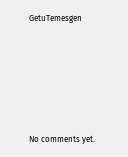GetuTemesgen






No comments yet.